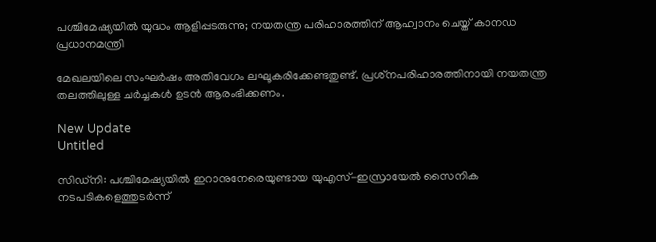പശ്ചിമേഷ്യയിൽ യുദ്ധം ആളിപ്പടരുന്നു; നയതന്ത്ര പരിഹാരത്തിന് ആഹ്വാനം ചെയ്ത് കാനഡ പ്രധാനമന്ത്രി

മേഖലയിലെ സംഘര്‍ഷം അതിവേഗം ലഘൂകരിക്കേണ്ടതുണ്ട്. പ്രശ്‌നപരിഹാരത്തിനായി നയതന്ത്ര തലത്തിലുള്ള ചര്‍ച്ചകള്‍ ഉടന്‍ ആരംഭിക്കണം.

New Update
Untitled

സിഡ്നി: പശ്ചിമേഷ്യയില്‍ ഇറാനുനേരെയുണ്ടായ യുഎസ്-ഇസ്രായേല്‍ സൈനിക നടപടികളെത്തുടര്‍ന്ന്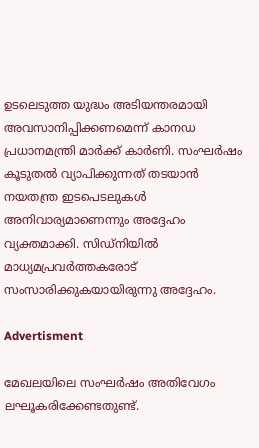ഉടലെടുത്ത യുദ്ധം അടിയന്തരമായി അവസാനിപ്പിക്കണമെന്ന് കാനഡ പ്രധാനമന്ത്രി മാര്‍ക്ക് കാര്‍ണി. സംഘര്‍ഷം കൂടുതല്‍ വ്യാപിക്കുന്നത് തടയാന്‍ നയതന്ത്ര ഇടപെടലുകള്‍ അനിവാര്യമാണെന്നും അദ്ദേഹം വ്യക്തമാക്കി. സിഡ്നിയില്‍ മാധ്യമപ്രവര്‍ത്തകരോട് സംസാരിക്കുകയായിരുന്നു അദ്ദേഹം.

Advertisment

മേഖലയിലെ സംഘര്‍ഷം അതിവേഗം ലഘൂകരിക്കേണ്ടതുണ്ട്.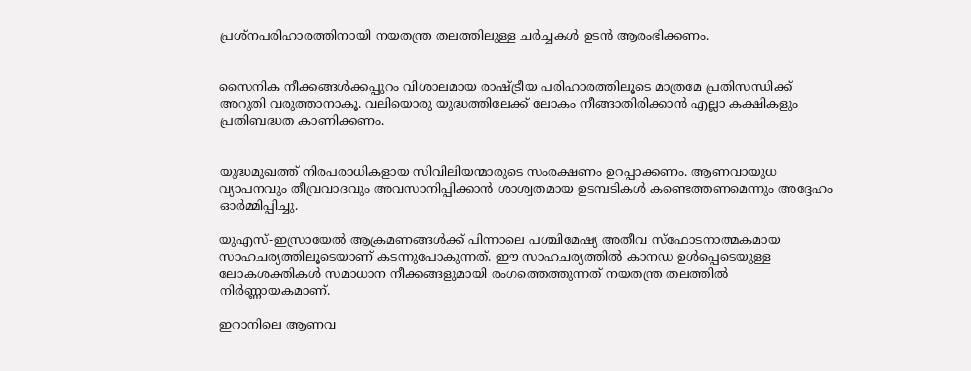പ്രശ്‌നപരിഹാരത്തിനായി നയതന്ത്ര തലത്തിലുള്ള ചര്‍ച്ചകള്‍ ഉടന്‍ ആരംഭിക്കണം.


സൈനിക നീക്കങ്ങള്‍ക്കപ്പുറം വിശാലമായ രാഷ്ട്രീയ പരിഹാരത്തിലൂടെ മാത്രമേ പ്രതിസന്ധിക്ക് അറുതി വരുത്താനാകൂ. വലിയൊരു യുദ്ധത്തിലേക്ക് ലോകം നീങ്ങാതിരിക്കാന്‍ എല്ലാ കക്ഷികളും പ്രതിബദ്ധത കാണിക്കണം.


യുദ്ധമുഖത്ത് നിരപരാധികളായ സിവിലിയന്മാരുടെ സംരക്ഷണം ഉറപ്പാക്കണം. ആണവായുധ വ്യാപനവും തീവ്രവാദവും അവസാനിപ്പിക്കാന്‍ ശാശ്വതമായ ഉടമ്പടികള്‍ കണ്ടെത്തണമെന്നും അദ്ദേഹം ഓര്‍മ്മിപ്പിച്ചു.

യുഎസ്-ഇസ്രായേല്‍ ആക്രമണങ്ങള്‍ക്ക് പിന്നാലെ പശ്ചിമേഷ്യ അതീവ സ്‌ഫോടനാത്മകമായ സാഹചര്യത്തിലൂടെയാണ് കടന്നുപോകുന്നത്. ഈ സാഹചര്യത്തില്‍ കാനഡ ഉള്‍പ്പെടെയുള്ള ലോകശക്തികള്‍ സമാധാന നീക്കങ്ങളുമായി രംഗത്തെത്തുന്നത് നയതന്ത്ര തലത്തില്‍ നിര്‍ണ്ണായകമാണ്.

ഇറാനിലെ ആണവ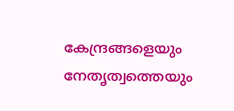കേന്ദ്രങ്ങളെയും നേതൃത്വത്തെയും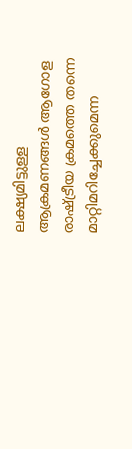ലക്ഷ്യമിട്ടുള്ള ആക്രമണങ്ങള്‍ ആഗോള രാഷ്ട്രീയ ക്രമത്തെ തന്നെ മാറ്റിമറിച്ചേക്കുമെന്ന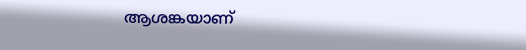ആശങ്കയാണ്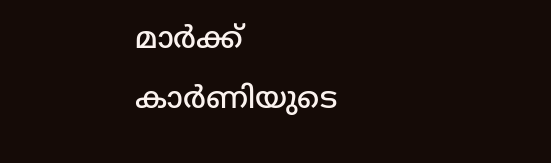മാര്‍ക്ക് കാര്‍ണിയുടെ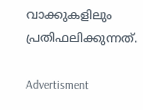വാക്കുകളിലും പ്രതിഫലിക്കുന്നത്.

Advertisment